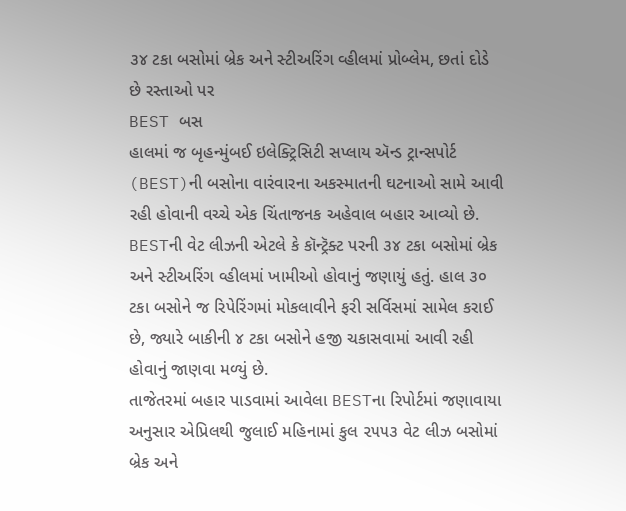૩૪ ટકા બસોમાં બ્રેક અને સ્ટીઅરિંગ વ્હીલમાં પ્રોબ્લેમ, છતાં દોડે છે રસ્તાઓ પર
BEST બસ
હાલમાં જ બૃહન્મુંબઈ ઇલેક્ટ્રિસિટી સપ્લાય ઍન્ડ ટ્રાન્સપોર્ટ (BEST)ની બસોના વારંવારના અકસ્માતની ઘટનાઓ સામે આવી રહી હોવાની વચ્ચે એક ચિંતાજનક અહેવાલ બહાર આવ્યો છે. BESTની વેટ લીઝની એટલે કે કૉન્ટ્રૅક્ટ પરની ૩૪ ટકા બસોમાં બ્રેક અને સ્ટીઅરિંગ વ્હીલમાં ખામીઓ હોવાનું જણાયું હતું. હાલ ૩૦ ટકા બસોને જ રિપેરિંગમાં મોકલાવીને ફરી સર્વિસમાં સામેલ કરાઈ છે, જ્યારે બાકીની ૪ ટકા બસોને હજી ચકાસવામાં આવી રહી હોવાનું જાણવા મળ્યું છે.
તાજેતરમાં બહાર પાડવામાં આવેલા BESTના રિપોર્ટમાં જણાવાયા અનુસાર એપ્રિલથી જુલાઈ મહિનામાં કુલ ૨૫૫૩ વેટ લીઝ બસોમાં બ્રેક અને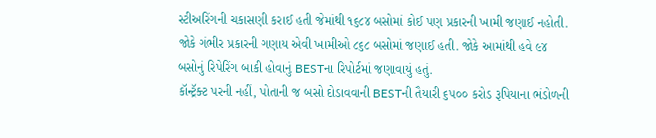સ્ટીઅરિંગની ચકાસણી કરાઈ હતી જેમાંથી ૧૬૮૪ બસોમાં કોઈ પણ પ્રકારની ખામી જણાઈ નહોતી. જોકે ગંભીર પ્રકારની ગણાય એવી ખામીઓ ૮૬૮ બસોમાં જણાઈ હતી. જોકે આમાંથી હવે ૯૪ બસોનું રિપેરિંગ બાકી હોવાનું BESTના રિપોર્ટમાં જણાવાયું હતું.
કૉન્ટ્રૅક્ટ પરની નહીં, પોતાની જ બસો દોડાવવાની BESTની તૈયારી ૬૫૦૦ કરોડ રૂપિયાના ભંડોળની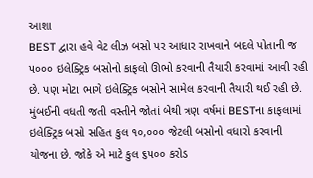આશા
BEST દ્વારા હવે વેટ લીઝ બસો પર આધાર રાખવાને બદલે પોતાની જ ૫૦૦૦ ઇલેક્ટ્રિક બસોનો કાફલો ઊભો કરવાની તૈયારી કરવામાં આવી રહી છે. પણ મોટા ભાગે ઇલેક્ટ્રિક બસોને સામેલ કરવાની તૈયારી થઈ રહી છે. મુંબઈની વધતી જતી વસ્તીને જોતાં બેથી ત્રણ વર્ષમાં BESTના કાફલામાં ઇલેક્ટ્રિક બસો સહિત કુલ ૧૦,૦૦૦ જેટલી બસોનો વધારો કરવાની યોજના છે. જોકે એ માટે કુલ ૬૫૦૦ કરોડ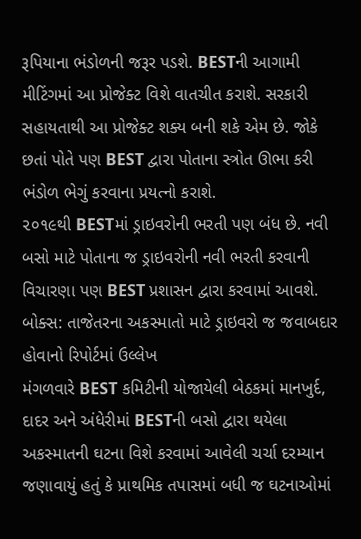રૂપિયાના ભંડોળની જરૂર પડશે. BESTની આગામી મીટિંગમાં આ પ્રોજેક્ટ વિશે વાતચીત કરાશે. સરકારી સહાયતાથી આ પ્રોજેક્ટ શક્ય બની શકે એમ છે. જોકે છતાં પોતે પણ BEST દ્વારા પોતાના સ્ત્રોત ઊભા કરી ભંડોળ ભેગું કરવાના પ્રયત્નો કરાશે.
૨૦૧૯થી BESTમાં ડ્રાઇવરોની ભરતી પણ બંધ છે. નવી બસો માટે પોતાના જ ડ્રાઇવરોની નવી ભરતી કરવાની વિચારણા પણ BEST પ્રશાસન દ્વારા કરવામાં આવશે.
બોક્સ: તાજેતરના અકસ્માતો માટે ડ્રાઇવરો જ જવાબદાર હોવાનો રિપોર્ટમાં ઉલ્લેખ
મંગળવારે BEST કમિટીની યોજાયેલી બેઠકમાં માનખુર્દ, દાદર અને અંધેરીમાં BESTની બસો દ્વારા થયેલા અકસ્માતની ઘટના વિશે કરવામાં આવેલી ચર્ચા દરમ્યાન જણાવાયું હતું કે પ્રાથમિક તપાસમાં બધી જ ઘટનાઓમાં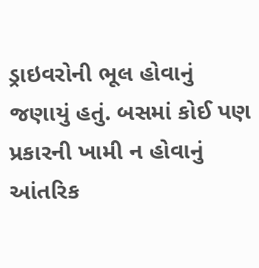ડ્રાઇવરોની ભૂલ હોવાનું જણાયું હતું. બસમાં કોઈ પણ પ્રકારની ખામી ન હોવાનું આંતરિક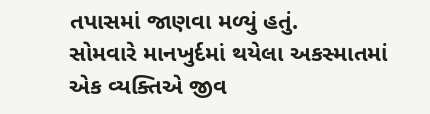તપાસમાં જાણવા મળ્યું હતું.
સોમવારે માનખુર્દમાં થયેલા અકસ્માતમાં એક વ્યક્તિએ જીવ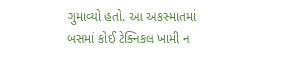ગુમાવ્યો હતો. આ અકસ્માતમાં બસમાં કોઈ ટેક્નિકલ ખામી ન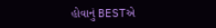હોવાનું BESTએ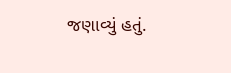જણાવ્યું હતું.